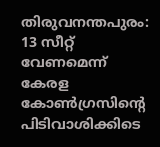തിരുവനന്തപുരം: 13 സീറ്റ് വേണമെന്ന് കേരള കോൺഗ്രസിൻ്റെ പിടിവാശിക്കിടെ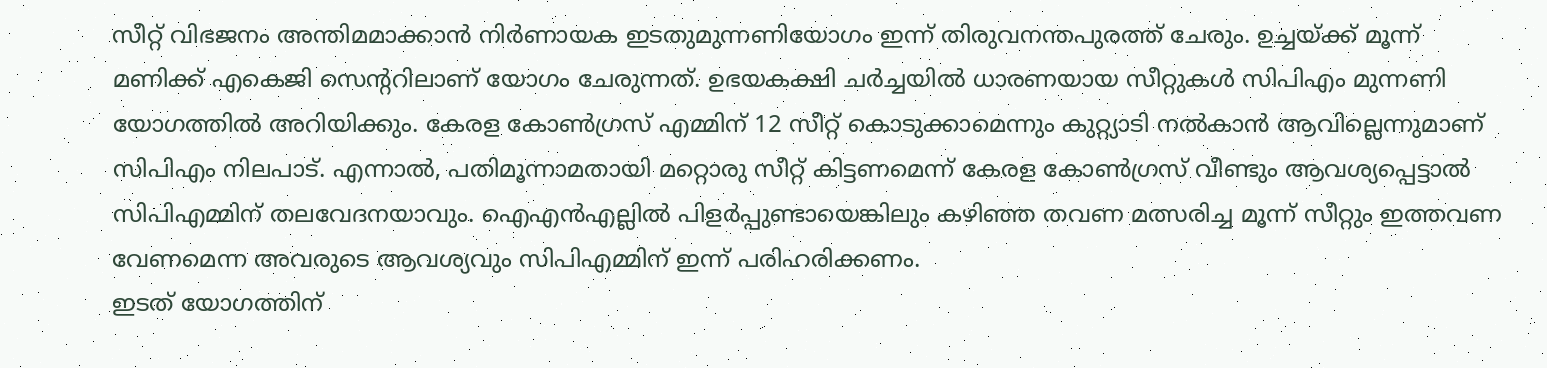സീറ്റ് വിഭജനം അന്തിമമാക്കാൻ നിർണായക ഇടതുമുന്നണിയോഗം ഇന്ന് തിരുവനന്തപുരത്ത് ചേരും. ഉച്ചയ്ക്ക് മൂന്ന് മണിക്ക് എകെജി സെന്ററിലാണ് യോഗം ചേരുന്നത്. ഉഭയകക്ഷി ചർച്ചയിൽ ധാരണയായ സീറ്റുകൾ സിപിഎം മുന്നണി യോഗത്തിൽ അറിയിക്കും. കേരള കോൺഗ്രസ് എമ്മിന് 12 സീറ്റ് കൊടുക്കാമെന്നും കുറ്റ്യാടി നൽകാൻ ആവില്ലെന്നുമാണ് സിപിഎം നിലപാട്. എന്നാൽ, പതിമൂന്നാമതായി മറ്റൊരു സീറ്റ് കിട്ടണമെന്ന് കേരള കോൺഗ്രസ് വീണ്ടും ആവശ്യപ്പെട്ടാൽ സിപിഎമ്മിന് തലവേദനയാവും. ഐഎൻഎല്ലിൽ പിളർപ്പുണ്ടായെങ്കിലും കഴിഞ്ഞ തവണ മത്സരിച്ച മൂന്ന് സീറ്റും ഇത്തവണ വേണമെന്ന അവരുടെ ആവശ്യവും സിപിഎമ്മിന് ഇന്ന് പരിഹരിക്കണം.
ഇടത് യോഗത്തിന്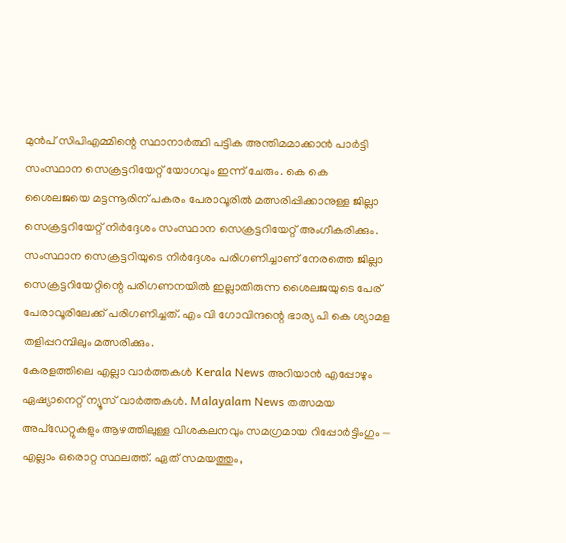മുൻപ് സിപിഎമ്മിന്റെ സ്ഥാനാർത്ഥി പട്ടിക അന്തിമമാക്കാൻ പാർട്ടി സംസ്ഥാന സെക്രട്ടറിയേറ്റ് യോഗവും ഇന്ന് ചേരും. കെ കെ ശൈലജയെ മട്ടന്നൂരിന് പകരം പേരാവൂരിൽ മത്സരിപ്പിക്കാനുള്ള ജില്ലാ സെക്രട്ടറിയേറ്റ് നിർദ്ദേശം സംസ്ഥാന സെക്രട്ടറിയേറ്റ് അംഗീകരിക്കും. സംസ്ഥാന സെക്രട്ടറിയുടെ നിർദ്ദേശം പരിഗണിച്ചാണ് നേരത്തെ ജില്ലാ സെക്രട്ടറിയേറ്റിന്റെ പരിഗണനയിൽ ഇല്ലാതിരുന്ന ശൈലജയുടെ പേര് പേരാവൂരിലേക്ക് പരിഗണിച്ചത്. എം വി ഗോവിന്ദന്റെ ഭാര്യ പി കെ ശ്യാമള തളിപ്പറമ്പിലും മത്സരിക്കും.
കേരളത്തിലെ എല്ലാ വാർത്തകൾ Kerala News അറിയാൻ എപ്പോഴും ഏഷ്യാനെറ്റ് ന്യൂസ് വാർത്തകൾ. Malayalam News തത്സമയ അപ്ഡേറ്റുകളും ആഴത്തിലുള്ള വിശകലനവും സമഗ്രമായ റിപ്പോർട്ടിംഗും — എല്ലാം ഒരൊറ്റ സ്ഥലത്ത്. ഏത് സമയത്തും,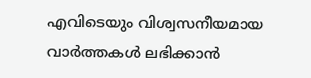എവിടെയും വിശ്വസനീയമായ വാർത്തകൾ ലഭിക്കാൻ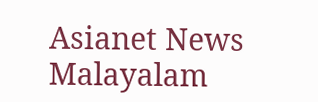Asianet News Malayalam